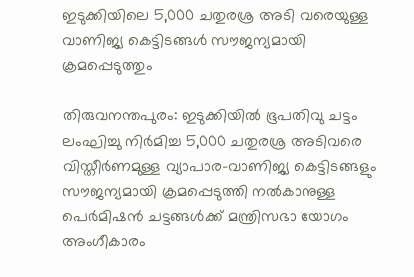ഇടുക്കിയിലെ 5,000 ചതുരശ്ര അടി വരെയുള്ള വാണിജ്യ കെട്ടിടങ്ങൾ സൗജന്യമായി ക്രമപ്പെടുത്തും

തിരുവനന്തപുരം: ഇടുക്കിയിൽ ഭൂപതിവു ചട്ടം ലംഘിച്ചു നിർമിച്ച 5,000 ചതുരശ്ര അടിവരെ വിസ്തീർണമുള്ള വ്യാപാര-വാണിജ്യ കെട്ടിടങ്ങളും സൗജന്യമായി ക്രമപ്പെടുത്തി നൽകാനുള്ള പെർമിഷൻ ചട്ടങ്ങൾക്ക് മന്ത്രിസഭാ യോഗം അംഗീകാരം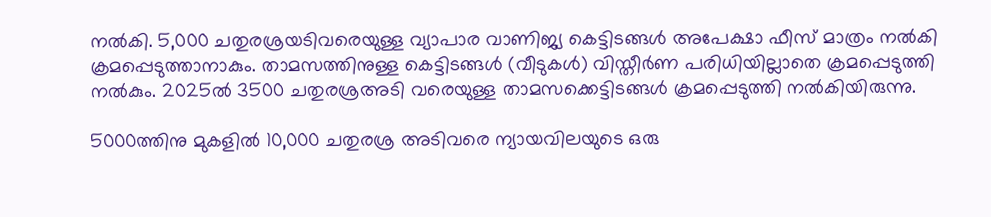നൽകി. 5,000 ചതുരശ്രയടിവരെയുള്ള വ്യാപാര വാണിജ്യ കെട്ടിടങ്ങൾ അപേക്ഷാ ഫീസ് മാത്രം നൽകി ക്രമപ്പെടുത്താനാകും. താമസത്തിനുള്ള കെട്ടിടങ്ങൾ (വീടുകൾ) വിസ്തീർണ പരിധിയില്ലാതെ ക്രമപ്പെടുത്തി നൽകും. 2025ൽ 3500 ചതുരശ്രഅടി വരെയുള്ള താമസക്കെട്ടിടങ്ങൾ ക്രമപ്പെടുത്തി നൽകിയിരുന്നു.

5000ത്തിനു മുകളിൽ 10,000 ചതുരശ്ര അടിവരെ ന്യായവിലയുടെ ഒരു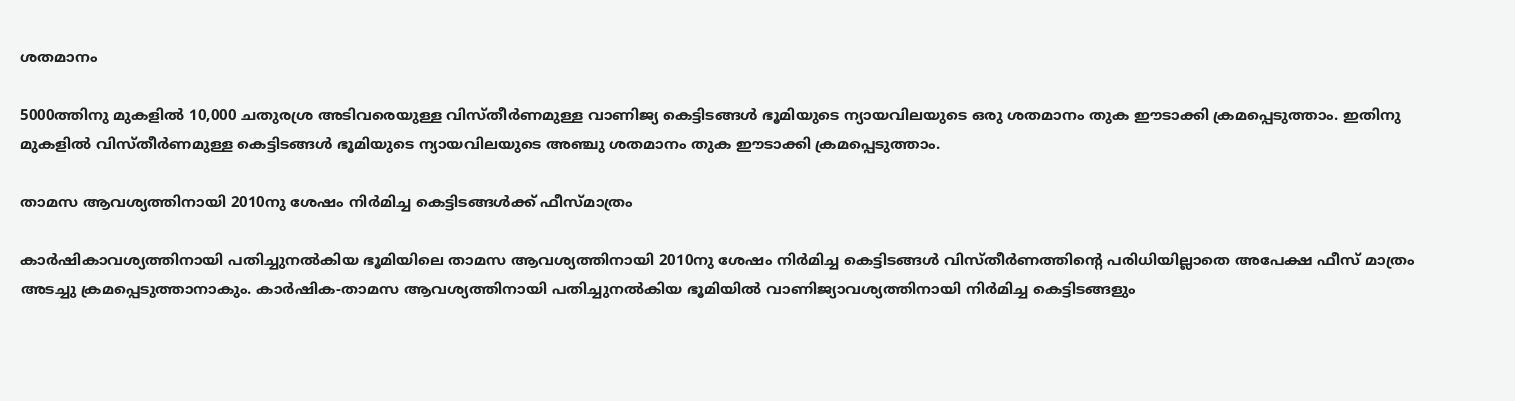ശതമാനം

5000ത്തിനു മുകളിൽ 10,000 ചതുരശ്ര അടിവരെയുള്ള വിസ്തീർണമുള്ള വാണിജ്യ കെട്ടിടങ്ങൾ ഭൂമിയുടെ ന്യായവിലയുടെ ഒരു ശതമാനം തുക ഈടാക്കി ക്രമപ്പെടുത്താം. ഇതിനു മുകളിൽ വിസ്തീർണമുള്ള കെട്ടിടങ്ങൾ ഭൂമിയുടെ ന്യായവിലയുടെ അഞ്ചു ശതമാനം തുക ഈടാക്കി ക്രമപ്പെടുത്താം.

താമസ ആവശ്യത്തിനായി 2010നു ശേഷം നിർമിച്ച കെട്ടിടങ്ങൾക്ക് ഫീസ്മാത്രം

കാർഷികാവശ്യത്തിനായി പതിച്ചുനൽകിയ ഭൂമിയിലെ താമസ ആവശ്യത്തിനായി 2010നു ശേഷം നിർമിച്ച കെട്ടിടങ്ങൾ വിസ്തീർണത്തിന്‍റെ പരിധിയില്ലാതെ അപേക്ഷ ഫീസ് മാത്രം അടച്ചു ക്രമപ്പെടുത്താനാകും. കാർഷിക-താമസ ആവശ്യത്തിനായി പതിച്ചുനൽകിയ ഭൂമിയിൽ വാണിജ്യാവശ്യത്തിനായി നിർമിച്ച കെട്ടിടങ്ങളും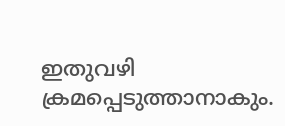ഇതുവഴി ക്രമപ്പെടുത്താനാകും.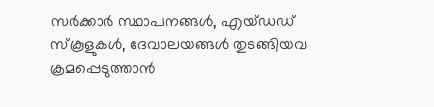സർക്കാർ സ്ഥാപനങ്ങൾ, എയ്ഡഡ് സ്കൂളുകൾ, ദേവാലയങ്ങൾ തുടങ്ങിയവ ക്രമപ്പെടുത്താൻ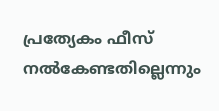പ്രത്യേകം ഫീസ് നൽകേണ്ടതില്ലെന്നും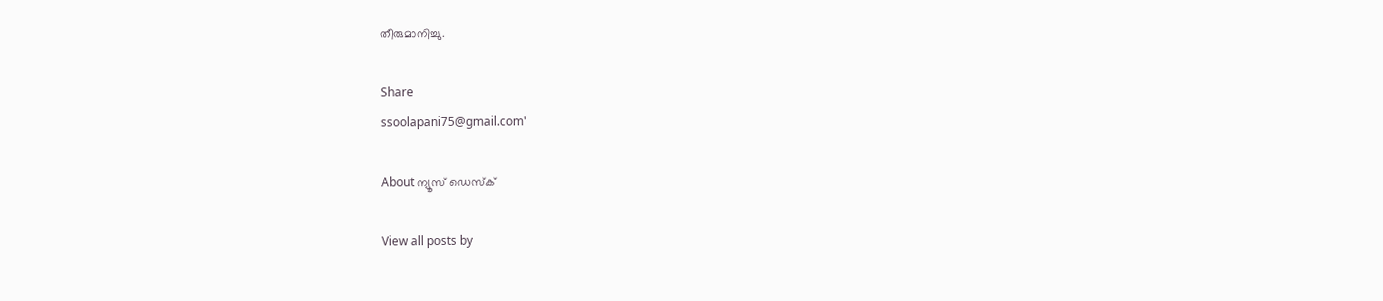തീരുമാനിച്ചു.

Share
ssoolapani75@gmail.com'

About ന്യൂസ് ഡെസ്ക്

View all posts by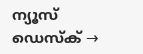ന്യൂസ് ഡെസ്ക് →